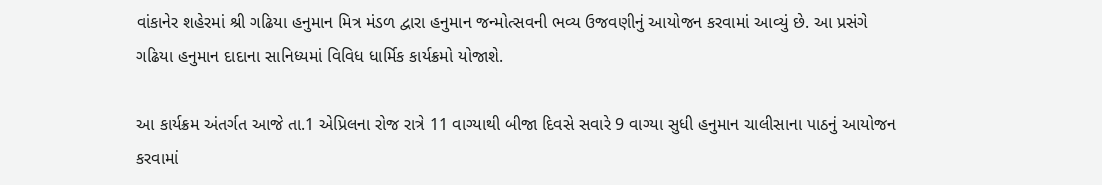વાંકાનેર શહેરમાં શ્રી ગઢિયા હનુમાન મિત્ર મંડળ દ્વારા હનુમાન જન્મોત્સવની ભવ્ય ઉજવણીનું આયોજન કરવામાં આવ્યું છે. આ પ્રસંગે ગઢિયા હનુમાન દાદાના સાનિધ્યમાં વિવિધ ધાર્મિક કાર્યક્રમો યોજાશે.

આ કાર્યક્રમ અંતર્ગત આજે તા.1 એપ્રિલના રોજ રાત્રે 11 વાગ્યાથી બીજા દિવસે સવારે 9 વાગ્યા સુધી હનુમાન ચાલીસાના પાઠનું આયોજન કરવામાં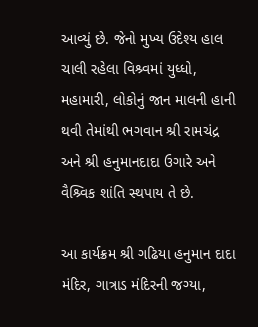આવ્યું છે. જેનો મુખ્ય ઉદેશ્ય હાલ ચાલી રહેલા વિશ્ર્વમાં યુધ્ધો, મહામારી, લોકોનું જાન માલની હાની થવી તેમાંથી ભગવાન શ્રી રામચંદ્ર અને શ્રી હનુમાનદાદા ઉગારે અને વૈશ્ર્વિક શાંતિ સ્થપાય તે છે.

આ કાર્યક્રમ શ્રી ગઢિયા હનુમાન દાદા મંદિર, ગાત્રાડ મંદિરની જગ્યા,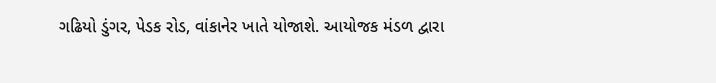ગઢિયો ડુંગર, પેડક રોડ, વાંકાનેર ખાતે યોજાશે. આયોજક મંડળ દ્વારા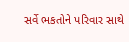સર્વે ભકતોને પરિવાર સાથે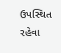ઉપસ્થિત રહેવા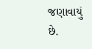જણાવાયું છે.